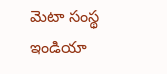మెటా సంస్థ ఇండియా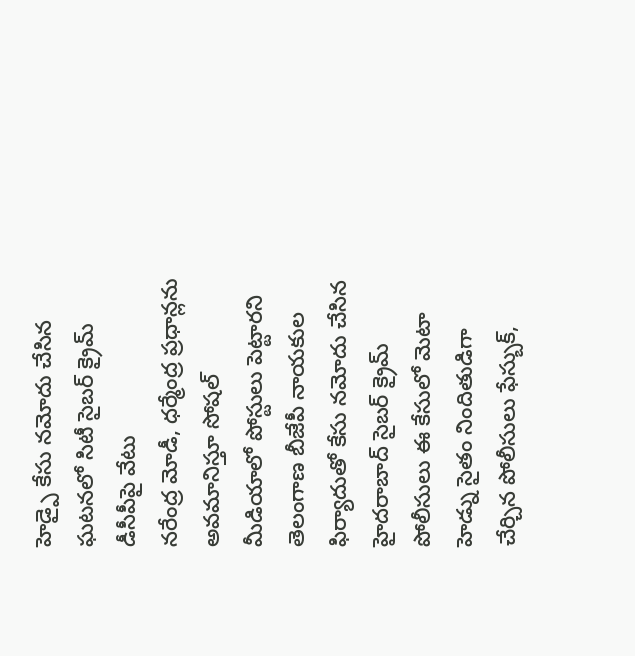హెడ్పై కేసు నమోదు చేసిన ఘటనలో సిటీ సైబర్ క్రైమ్ డీసీపీపై వేటు
నరేంద్ర మోడీ, ధర్మేంద్ర ప్రధాన్లను అవమానిస్తూ సోషల్ మీడియాలో పోస్టులు పెట్టారని తెలంగాణ బీజేపీ నాయకుల ఫిర్యాదుతో కేసు నమోదు చేసిన హైదరాబాద్ సైబర్ క్రైమ్ పోలీసులు ఈ కేసులో మెటా హెడ్ను సైతం నిందితుడిగా చేర్చిన పోలీసులు ఫేస్బుక్,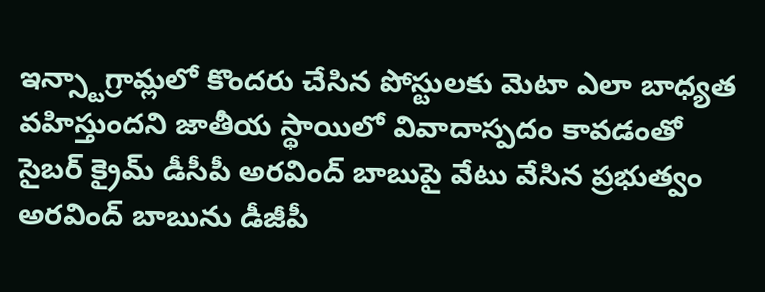ఇన్స్టాగ్రామ్లలో కొందరు చేసిన పోస్టులకు మెటా ఎలా బాధ్యత వహిస్తుందని జాతీయ స్థాయిలో వివాదాస్పదం కావడంతో సైబర్ క్రైమ్ డీసీపీ అరవింద్ బాబుపై వేటు వేసిన ప్రభుత్వం
అరవింద్ బాబును డీజీపీ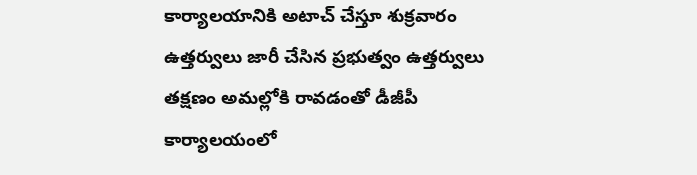కార్యాలయానికి అటాచ్ చేస్తూ శుక్రవారం ఉత్తర్వులు జారీ చేసిన ప్రభుత్వం ఉత్తర్వులు తక్షణం అమల్లోకి రావడంతో డీజీపీ కార్యాలయంలో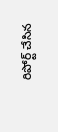రిపోర్ట్ చేసిన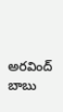అరవింద్ బాబు